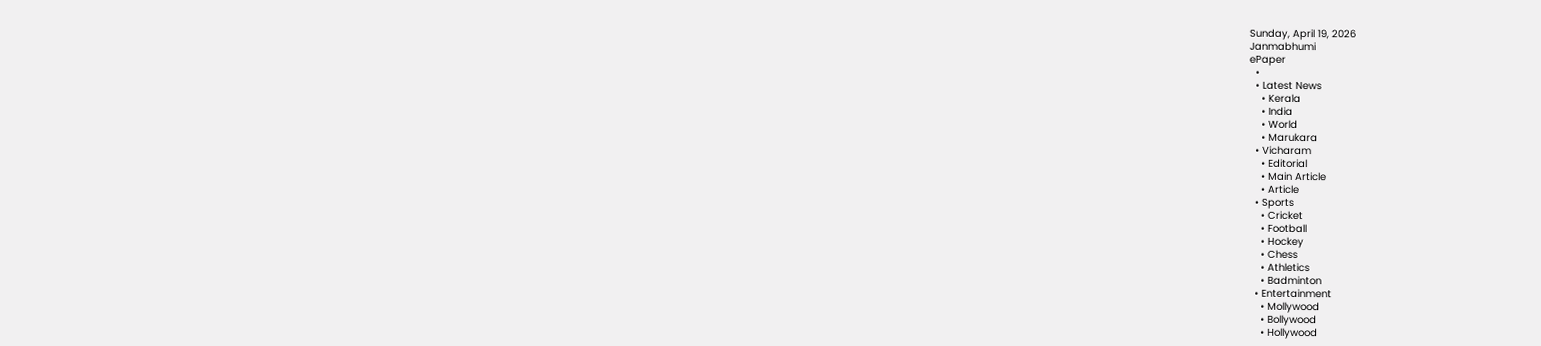Sunday, April 19, 2026
Janmabhumi
ePaper
  •
  • Latest News
    • Kerala
    • India
    • World
    • Marukara
  • Vicharam
    • Editorial
    • Main Article
    • Article
  • Sports
    • Cricket
    • Football
    • Hockey
    • Chess
    • Athletics
    • Badminton
  • Entertainment
    • Mollywood
    • Bollywood
    • Hollywood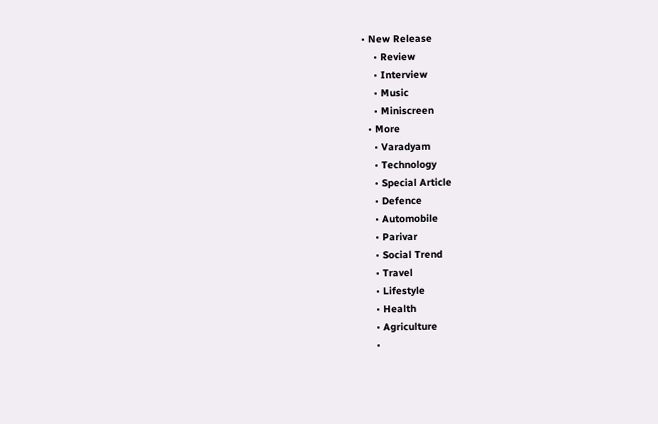• New Release
    • Review
    • Interview
    • Music
    • Miniscreen
  • More
    • Varadyam
    • Technology
    • Special Article
    • Defence
    • Automobile
    • Parivar
    • Social Trend
    • Travel
    • Lifestyle
    • Health
    • Agriculture
    •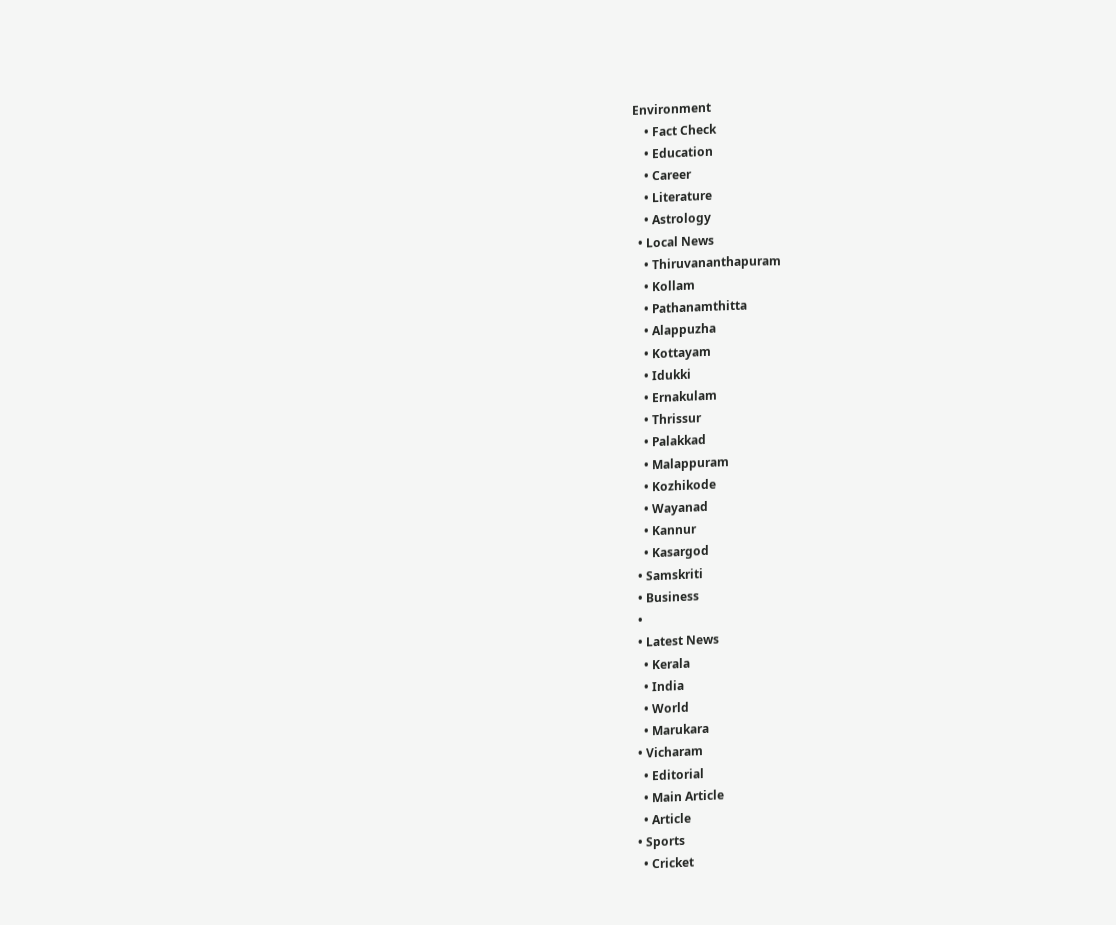Environment
    • Fact Check
    • Education
    • Career
    • Literature
    • Astrology
  • Local News
    • Thiruvananthapuram
    • Kollam
    • Pathanamthitta
    • Alappuzha
    • Kottayam
    • Idukki
    • Ernakulam
    • Thrissur
    • Palakkad
    • Malappuram
    • Kozhikode
    • Wayanad
    • Kannur
    • Kasargod
  • Samskriti
  • Business
  •
  • Latest News
    • Kerala
    • India
    • World
    • Marukara
  • Vicharam
    • Editorial
    • Main Article
    • Article
  • Sports
    • Cricket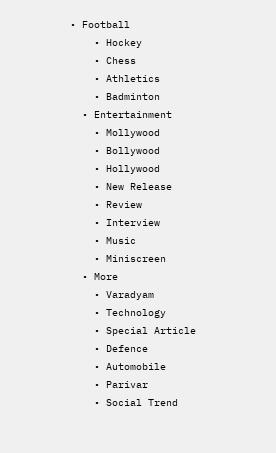• Football
    • Hockey
    • Chess
    • Athletics
    • Badminton
  • Entertainment
    • Mollywood
    • Bollywood
    • Hollywood
    • New Release
    • Review
    • Interview
    • Music
    • Miniscreen
  • More
    • Varadyam
    • Technology
    • Special Article
    • Defence
    • Automobile
    • Parivar
    • Social Trend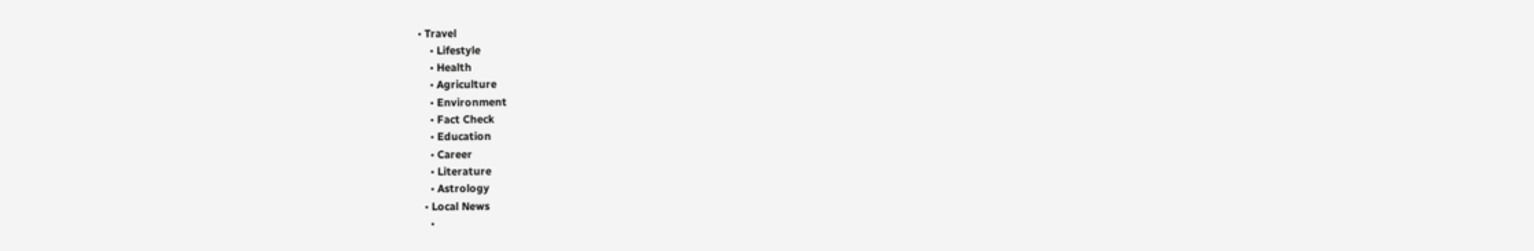• Travel
    • Lifestyle
    • Health
    • Agriculture
    • Environment
    • Fact Check
    • Education
    • Career
    • Literature
    • Astrology
  • Local News
    •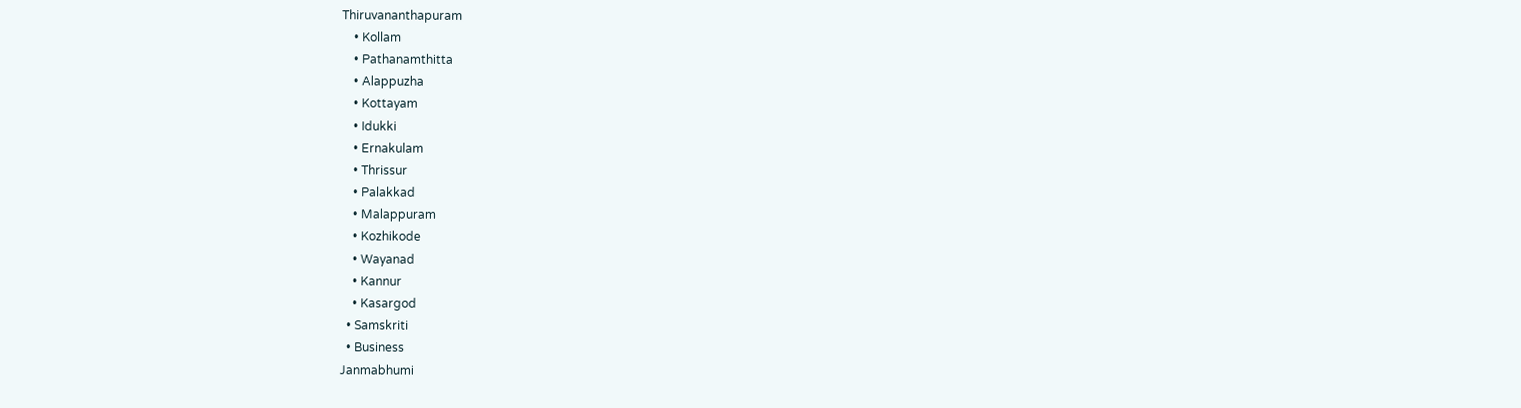Thiruvananthapuram
    • Kollam
    • Pathanamthitta
    • Alappuzha
    • Kottayam
    • Idukki
    • Ernakulam
    • Thrissur
    • Palakkad
    • Malappuram
    • Kozhikode
    • Wayanad
    • Kannur
    • Kasargod
  • Samskriti
  • Business
Janmabhumi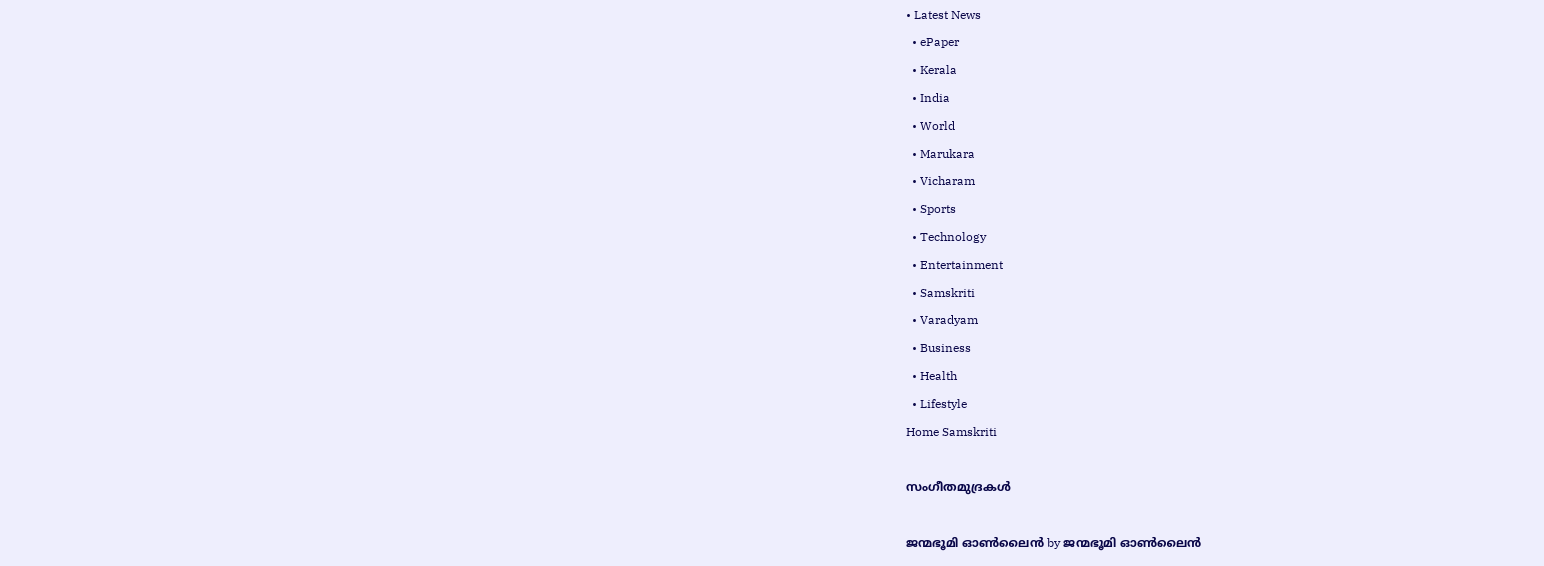• Latest News
  • ePaper
  • Kerala
  • India
  • World
  • Marukara
  • Vicharam
  • Sports
  • Technology
  • Entertainment
  • Samskriti
  • Varadyam
  • Business
  • Health
  • Lifestyle
Home Samskriti

സംഗീതമുദ്രകള്‍

ജന്മഭൂമി ഓണ്‍ലൈന്‍ by ജന്മഭൂമി ഓണ്‍ലൈന്‍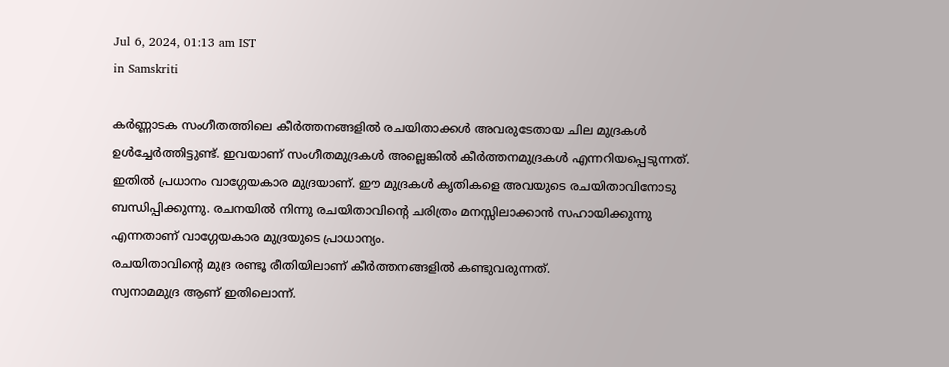Jul 6, 2024, 01:13 am IST
in Samskriti

കര്‍ണ്ണാടക സംഗീതത്തിലെ കീര്‍ത്തനങ്ങളില്‍ രചയിതാക്കള്‍ അവരുടേതായ ചില മുദ്രകള്‍ ഉള്‍ച്ചേര്‍ത്തിട്ടുണ്ട്. ഇവയാണ് സംഗീതമുദ്രകള്‍ അല്ലെങ്കില്‍ കീര്‍ത്തനമുദ്രകള്‍ എന്നറിയപ്പെടുന്നത്. ഇതില്‍ പ്രധാനം വാഗ്ഗേയകാര മുദ്രയാണ്. ഈ മുദ്രകള്‍ കൃതികളെ അവയുടെ രചയിതാവിനോടു ബന്ധിപ്പിക്കുന്നു. രചനയില്‍ നിന്നു രചയിതാവിന്റെ ചരിത്രം മനസ്സിലാക്കാന്‍ സഹായിക്കുന്നു എന്നതാണ് വാഗ്ഗേയകാര മുദ്രയുടെ പ്രാധാന്യം.
രചയിതാവിന്റെ മുദ്ര രണ്ടൂ രീതിയിലാണ് കീര്‍ത്തനങ്ങളില്‍ കണ്ടുവരുന്നത്.
സ്വനാമമുദ്ര ആണ് ഇതിലൊന്ന്.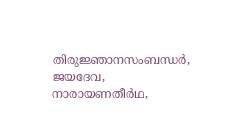തിരുജ്ഞാനസംബന്ധര്‍, ജയദേവ, നാരായണതീര്‍ഥ,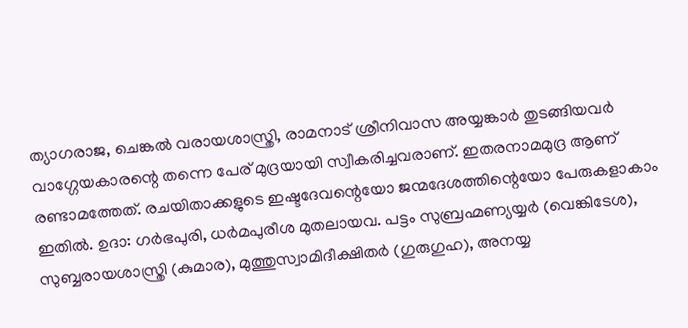ത്യാഗരാജ, ചെങ്കല്‍ വരായശാസ്ത്രി, രാമനാട് ശ്രീനിവാസ അയ്യങ്കാര്‍ തുടങ്ങിയവര്‍ വാഗ്ഗേയകാരന്റെ തന്നെ പേര് മുദ്രയായി സ്വീകരിച്ചവരാണ്. ഇതരനാമമുദ്ര ആണ് രണ്ടാമത്തേത്. രചയിതാക്കളുടെ ഇഷ്ടദേവന്റെയോ ജന്മദേശത്തിന്റെയോ പേരുകളാകാം ഇതില്‍. ഉദാ: ഗര്‍ഭപുരി, ധര്‍മപുരീശ മുതലായവ. പട്ടം സുബ്രഹ്മണ്യയ്യര്‍ (വെങ്കിടേശ), സുബ്ബരായശാസ്ത്രി (കുമാര), മുത്തുസ്വാമിദീക്ഷിതര്‍ (ഗുരുഗുഹ), അനയ്യ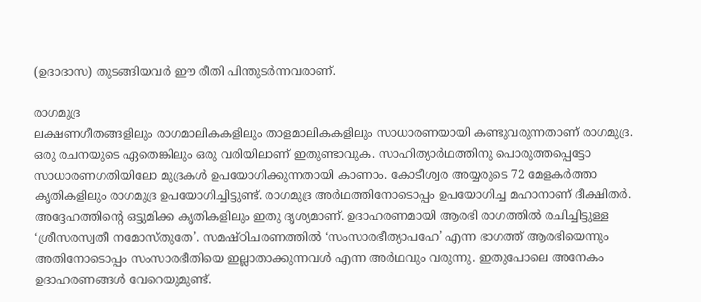(ഉദാദാസ) തുടങ്ങിയവര്‍ ഈ രീതി പിന്തുടര്‍ന്നവരാണ്.

രാഗമുദ്ര
ലക്ഷണഗീതങ്ങളിലും രാഗമാലികകളിലും താളമാലികകളിലും സാധാരണയായി കണ്ടുവരുന്നതാണ് രാഗമുദ്ര. ഒരു രചനയുടെ ഏതെങ്കിലും ഒരു വരിയിലാണ് ഇതുണ്ടാവുക. സാഹിത്യാര്‍ഥത്തിനു പൊരുത്തപ്പെട്ടോ സാധാരണഗതിയിലോ മുദ്രകള്‍ ഉപയോഗിക്കുന്നതായി കാണാം. കോടീശ്വര അയ്യരുടെ 72 മേളകര്‍ത്താ കൃതികളിലും രാഗമുദ്ര ഉപയോഗിച്ചിട്ടുണ്ട്. രാഗമുദ്ര അര്‍ഥത്തിനോടൊപ്പം ഉപയോഗിച്ച മഹാനാണ് ദീക്ഷിതര്‍. അദ്ദേഹത്തിന്റെ ഒട്ടുമിക്ക കൃതികളിലും ഇതു ദൃശ്യമാണ്. ഉദാഹരണമായി ആരഭി രാഗത്തില്‍ രചിച്ചിട്ടുള്ള ‘ശ്രീസരസ്വതീ നമോസ്തുതേ’. സമഷ്ഠിചരണത്തില്‍ ‘സംസാരഭീത്യാപഹേ’ എന്ന ഭാഗത്ത് ആരഭിയെന്നും അതിനോടൊപ്പം സംസാരഭീതിയെ ഇല്ലാതാക്കുന്നവള്‍ എന്ന അര്‍ഥവും വരുന്നു. ഇതുപോലെ അനേകം ഉദാഹരണങ്ങള്‍ വേറെയുമുണ്ട്.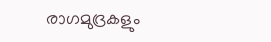രാഗമുദ്രകളും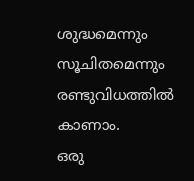ശുദ്ധമെന്നും സൂചിതമെന്നും രണ്ടുവിധത്തില്‍ കാണാം.
ഒരു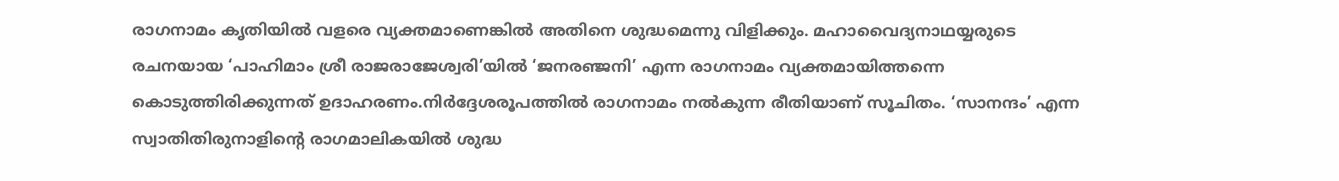രാഗനാമം കൃതിയില്‍ വളരെ വ്യക്തമാണെങ്കില്‍ അതിനെ ശുദ്ധമെന്നു വിളിക്കും. മഹാവൈദ്യനാഥയ്യരുടെ രചനയായ ‘പാഹിമാം ശ്രീ രാജരാജേശ്വരി’യില്‍ ‘ജനരഞ്ജനി’ എന്ന രാഗനാമം വ്യക്തമായിത്തന്നെ കൊടുത്തിരിക്കുന്നത് ഉദാഹരണം.നിര്‍ദ്ദേശരൂപത്തില്‍ രാഗനാമം നല്‍കുന്ന രീതിയാണ് സൂചിതം. ‘സാനന്ദം’ എന്ന സ്വാതിതിരുനാളിന്റെ രാഗമാലികയില്‍ ശുദ്ധ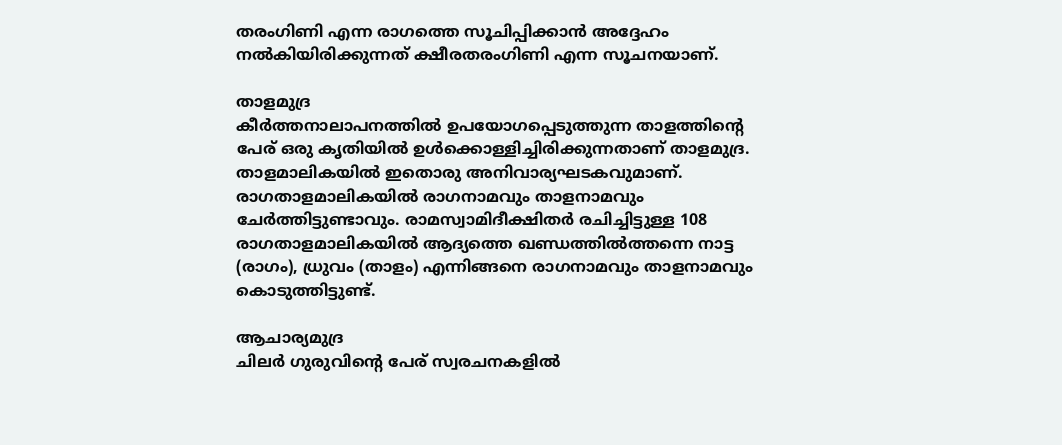തരംഗിണി എന്ന രാഗത്തെ സൂചിപ്പിക്കാന്‍ അദ്ദേഹം നല്‍കിയിരിക്കുന്നത് ക്ഷീരതരംഗിണി എന്ന സൂചനയാണ്.

താളമുദ്ര
കീര്‍ത്തനാലാപനത്തില്‍ ഉപയോഗപ്പെടുത്തുന്ന താളത്തിന്റെ പേര് ഒരു കൃതിയില്‍ ഉള്‍ക്കൊള്ളിച്ചിരിക്കുന്നതാണ് താളമുദ്ര. താളമാലികയില്‍ ഇതൊരു അനിവാര്യഘടകവുമാണ്. രാഗതാളമാലികയില്‍ രാഗനാമവും താളനാമവും ചേര്‍ത്തിട്ടുണ്ടാവും. രാമസ്വാമിദീക്ഷിതര്‍ രചിച്ചിട്ടുള്ള 108 രാഗതാളമാലികയില്‍ ആദ്യത്തെ ഖണ്ഡത്തില്‍ത്തന്നെ നാട്ട (രാഗം), ധ്രുവം (താളം) എന്നിങ്ങനെ രാഗനാമവും താളനാമവും കൊടുത്തിട്ടുണ്ട്.

ആചാര്യമുദ്ര
ചിലര്‍ ഗുരുവിന്റെ പേര് സ്വരചനകളില്‍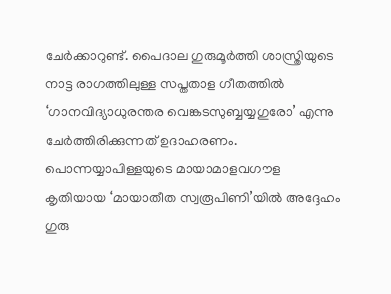ചേര്‍ക്കാറുണ്ട്. പൈദാല ഗുരുമൂര്‍ത്തി ശാസ്ത്രിയുടെ നാട്ട രാഗത്തിലുള്ള സപ്തതാള ഗീതത്തില്‍ ‘ഗാനവിദ്യാധുരന്തര വെങ്കടസുബ്ബയ്യഗുരോ’ എന്നു ചേര്‍ത്തിരിക്കുന്നത് ഉദാഹരണം. പൊന്നയ്യാപിള്ളയുടെ മായാമാളവഗൗള കൃതിയായ ‘മായാതീത സ്വരൂപിണി’യില്‍ അദ്ദേഹം ഗുരു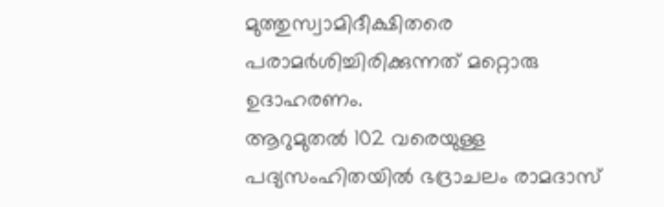മുത്തുസ്വാമിദീക്ഷിതരെ പരാമര്‍ശിച്ചിരിക്കുന്നത് മറ്റൊരു ഉദാഹരണം.
ആറുമുതല്‍ 102 വരെയുള്ള പദ്യസംഹിതയില്‍ ഭദ്രാചലം രാമദാസ്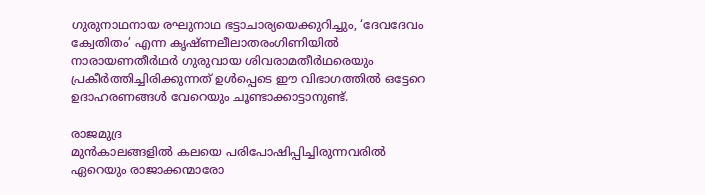ഗുരുനാഥനായ രഘുനാഥ ഭട്ടാചാര്യയെക്കുറിച്ചും, ‘ദേവദേവം ക്വേതിതം’ എന്ന കൃഷ്ണലീലാതരംഗിണിയില്‍ നാരായണതീര്‍ഥര്‍ ഗുരുവായ ശിവരാമതീര്‍ഥരെയും പ്രകീര്‍ത്തിച്ചിരിക്കുന്നത് ഉള്‍പ്പെടെ ഈ വിഭാഗത്തില്‍ ഒട്ടേറെ ഉദാഹരണങ്ങള്‍ വേറെയും ചൂണ്ടാക്കാട്ടാനുണ്ട്.

രാജമുദ്ര
മുന്‍കാലങ്ങളില്‍ കലയെ പരിപോഷിപ്പിച്ചിരുന്നവരില്‍ ഏറെയും രാജാക്കന്മാരോ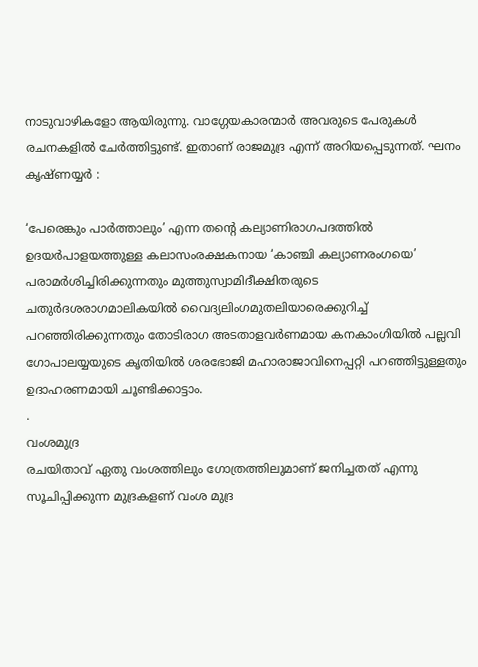നാടുവാഴികളോ ആയിരുന്നു. വാഗ്ഗേയകാരന്മാര്‍ അവരുടെ പേരുകള്‍ രചനകളില്‍ ചേര്‍ത്തിട്ടുണ്ട്. ഇതാണ് രാജമുദ്ര എന്ന് അറിയപ്പെടുന്നത്. ഘനം കൃഷ്ണയ്യര്‍ :

‘പേരെങ്കും പാര്‍ത്താലും’ എന്ന തന്റെ കല്യാണിരാഗപദത്തില്‍ ഉദയര്‍പാളയത്തുള്ള കലാസംരക്ഷകനായ ‘കാഞ്ചി കല്യാണരംഗയെ’ പരാമര്‍ശിച്ചിരിക്കുന്നതും മുത്തുസ്വാമിദീക്ഷിതരുടെ ചതുര്‍ദശരാഗമാലികയില്‍ വൈദ്യലിംഗമുതലിയാരെക്കുറിച്ച് പറഞ്ഞിരിക്കുന്നതും തോടിരാഗ അടതാളവര്‍ണമായ കനകാംഗിയില്‍ പല്ലവി ഗോപാലയ്യയുടെ കൃതിയില്‍ ശരഭോജി മഹാരാജാവിനെപ്പറ്റി പറഞ്ഞിട്ടുള്ളതും ഉദാഹരണമായി ചൂണ്ടിക്കാട്ടാം.
.
വംശമുദ്ര
രചയിതാവ് ഏതു വംശത്തിലും ഗോത്രത്തിലുമാണ് ജനിച്ചതത് എന്നു സൂചിപ്പിക്കുന്ന മുദ്രകളണ് വംശ മുദ്ര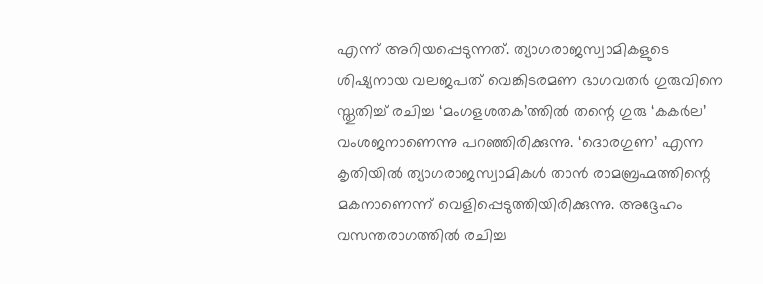എന്ന് അറിയപ്പെടുന്നത്. ത്യാഗരാജസ്വാമികളുടെ ശിഷ്യനായ വലജപത് വെങ്കിടരമണ ഭാഗവതര്‍ ഗുരുവിനെ സ്തുതിച്ച് രചിച്ച ‘മംഗളശതക’ത്തില്‍ തന്റെ ഗുരു ‘കകര്‍ല’ വംശജനാണെന്നു പറഞ്ഞിരിക്കുന്നു. ‘ദൊരഗുണ’ എന്ന കൃതിയില്‍ ത്യാഗരാജസ്വാമികള്‍ താന്‍ രാമബ്രഹ്മത്തിന്റെ മകനാണെന്ന് വെളിപ്പെടുത്തിയിരിക്കുന്നു. അദ്ദേഹം വസന്തരാഗത്തില്‍ രചിച്ച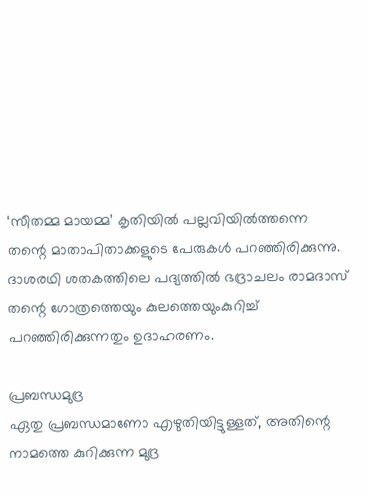‘സീതമ്മ മായമ്മ’ കൃതിയില്‍ പല്ലവിയില്‍ത്തന്നെ തന്റെ മാതാപിതാക്കളുടെ പേരുകള്‍ പറഞ്ഞിരിക്കുന്നു. ദാശരഥി ശതകത്തിലെ പദ്യത്തില്‍ ഭദ്രാചലം രാമദാസ് തന്റെ ഗോത്രത്തെയും കുലത്തെയുംകുറിച്ച് പറഞ്ഞിരിക്കുന്നതും ഉദാഹരണം.

പ്രബന്ധമുദ്ര
ഏതു പ്രബന്ധമാണോ എഴുതിയിട്ടുള്ളത്, അതിന്റെ നാമത്തെ കുറിക്കുന്ന മുദ്ര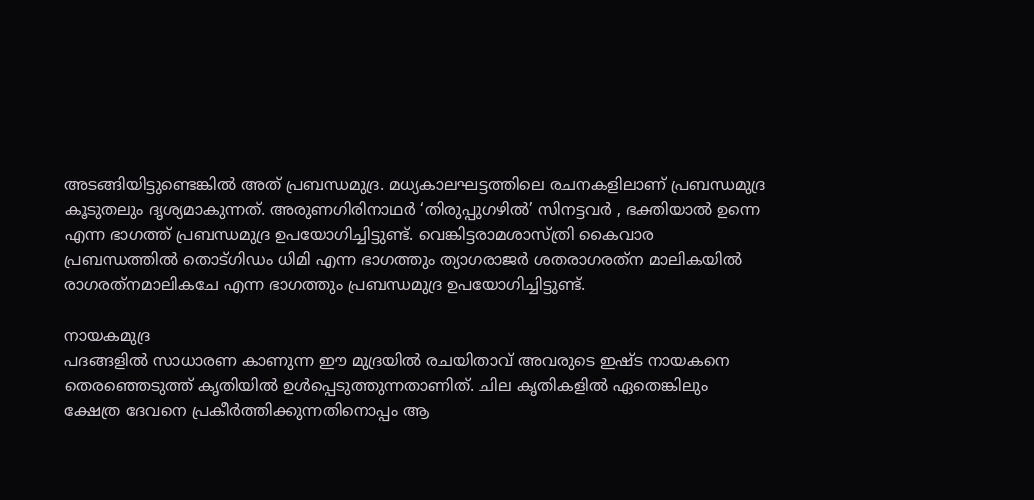അടങ്ങിയിട്ടുണ്ടെങ്കില്‍ അത് പ്രബന്ധമുദ്ര. മധ്യകാലഘട്ടത്തിലെ രചനകളിലാണ് പ്രബന്ധമുദ്ര കൂടുതലും ദൃശ്യമാകുന്നത്. അരുണഗിരിനാഥര്‍ ‘തിരുപ്പുഗഴില്‍’ സിനട്ടവര്‍ , ഭക്തിയാല്‍ ഉന്നെ എന്ന ഭാഗത്ത് പ്രബന്ധമുദ്ര ഉപയോഗിച്ചിട്ടുണ്ട്. വെങ്കിട്ടരാമശാസ്ത്രി കൈവാര പ്രബന്ധത്തില്‍ തൊട്ഗിഡം ധിമി എന്ന ഭാഗത്തും ത്യാഗരാജര്‍ ശതരാഗരത്‌ന മാലികയില്‍ രാഗരത്‌നമാലികചേ എന്ന ഭാഗത്തും പ്രബന്ധമുദ്ര ഉപയോഗിച്ചിട്ടുണ്ട്.

നായകമുദ്ര
പദങ്ങളില്‍ സാധാരണ കാണുന്ന ഈ മുദ്രയില്‍ രചയിതാവ് അവരുടെ ഇഷ്ട നായകനെ തെരഞ്ഞെടുത്ത് കൃതിയില്‍ ഉള്‍പ്പെടുത്തുന്നതാണിത്. ചില കൃതികളില്‍ ഏതെങ്കിലും ക്ഷേത്ര ദേവനെ പ്രകീര്‍ത്തിക്കുന്നതിനൊപ്പം ആ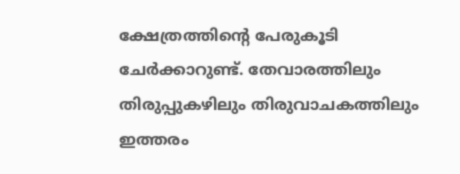ക്ഷേത്രത്തിന്റെ പേരുകൂടി ചേര്‍ക്കാറുണ്ട്. തേവാരത്തിലും തിരുപ്പുകഴിലും തിരുവാചകത്തിലും ഇത്തരം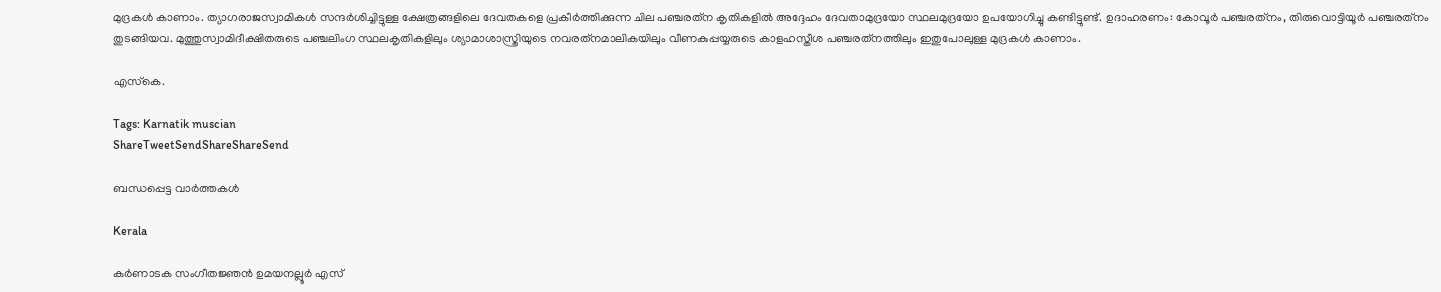മുദ്രകള്‍ കാണാം. ത്യാഗരാജസ്വാമികള്‍ സന്ദര്‍ശിച്ചിട്ടുള്ള ക്ഷേത്രങ്ങളിലെ ദേവതകളെ പ്രകീര്‍ത്തിക്കുന്ന ചില പഞ്ചരത്‌ന കൃതികളില്‍ അദ്ദേഹം ദേവതാമുദ്രയോ സ്ഥലമുദ്രയോ ഉപയോഗിച്ചു കണ്ടിട്ടുണ്ട്. ഉദാഹരണം: കോവൂര്‍ പഞ്ചരത്‌നം, തിരുവൊട്ടിയൂര്‍ പഞ്ചരത്‌നം തുടങ്ങിയവ. മുത്തുസ്വാമിദീക്ഷിതരുടെ പഞ്ചലിംഗ സ്ഥലകൃതികളിലും ശ്യാമാശാസ്ത്രിയുടെ നവരത്‌നമാലികയിലും വീണകുപ്പയ്യരുടെ കാളഹസ്തീശ പഞ്ചരത്‌നത്തിലും ഇതുപോലുള്ള മുദ്രകള്‍ കാണാം.

എസ്‌കെ.

Tags: Karnatik muscian
ShareTweetSendShareShareSend

ബന്ധപ്പെട്ട വാര്‍ത്തകള്‍

Kerala

കർണാടക സംഗീതജ്ഞൻ ഉമയനല്ലൂർ എസ്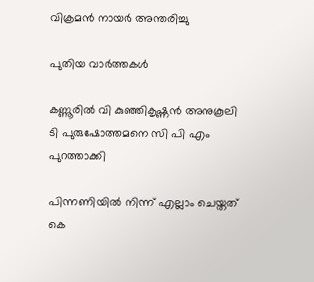വിക്രമൻ നായർ അന്തരിച്ചു

പുതിയ വാര്‍ത്തകള്‍

കണ്ണൂരില്‍ വി കുഞ്ഞികൃഷ്ണന്‍ അനുകൂലി ടി പുരുഷോത്തമനെ സി പി എം പുറത്താക്കി

പിന്നണിയില്‍ നിന്ന് എല്ലാം ചെയ്തത് കെ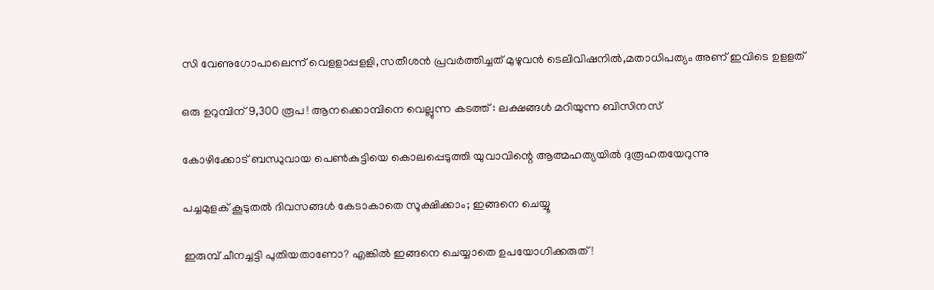സി വേണുഗോപാലെന്ന് വെളളാപ്പളളി,സതീശന്‍ പ്രവര്‍ത്തിച്ചത് മുഴുവന്‍ ടെലിവിഷനില്‍,മതാധിപത്യം അണ് ഇവിടെ ഉളളത്

ഒരു ഉറുമ്പിന് 9,300 രൂപ ! ആനക്കൊമ്പിനെ വെല്ലുന്ന കടത്ത് : ലക്ഷങ്ങൾ മറിയുന്ന ബിസിനസ്

കോഴിക്കോട് ബന്ധുവായ പെണ്‍കുട്ടിയെ കൊലപ്പെടുത്തി യുവാവിന്റെ ആത്മഹത്യയില്‍ ദുരൂഹതയേറുന്നു

പച്ചമുളക് കൂടുതൽ ദിവസങ്ങൾ കേടാകാതെ സൂക്ഷിക്കാം; ഇങ്ങനെ ചെയ്യൂ

ഇരുമ്പ് ചീനച്ചട്ടി പുതിയതാണോ? എങ്കിൽ ഇങ്ങനെ ചെയ്യാതെ ഉപയോഗിക്കരുത്!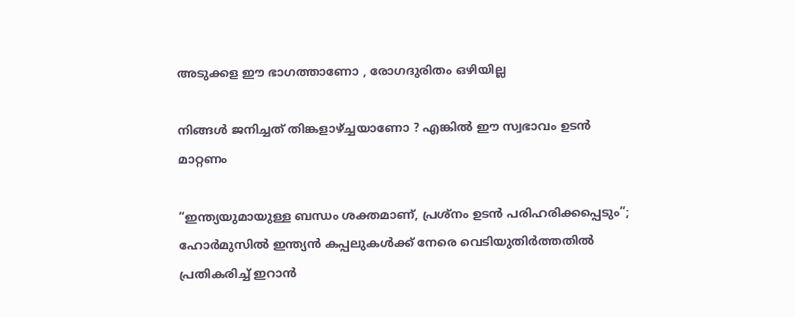അടുക്കള ഈ ഭാഗത്താണോ , രോഗദുരിതം ഒഴിയില്ല

നിങ്ങൾ ജനിച്ചത് തിങ്കളാഴ്‌ച്ചയാണോ ? എങ്കിൽ ഈ സ്വഭാവം ഉടൻ മാറ്റണം

“ഇന്ത്യയുമായുള്ള ബന്ധം ശക്തമാണ്, പ്രശ്നം ഉടൻ പരിഹരിക്കപ്പെടും”; ഹോർമുസിൽ ഇന്ത്യൻ കപ്പലുകൾക്ക് നേരെ വെടിയുതിർത്തതിൽ പ്രതികരിച്ച് ഇറാൻ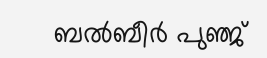ബല്‍ബീര്‍ പുഞ്ജ്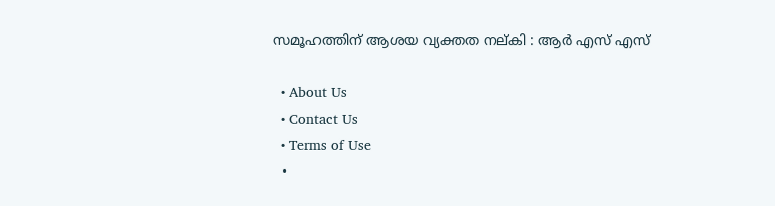സമൂഹത്തിന് ആശയ വ്യക്തത നല്കി : ആര്‍ എസ് എസ്

  • About Us
  • Contact Us
  • Terms of Use
  •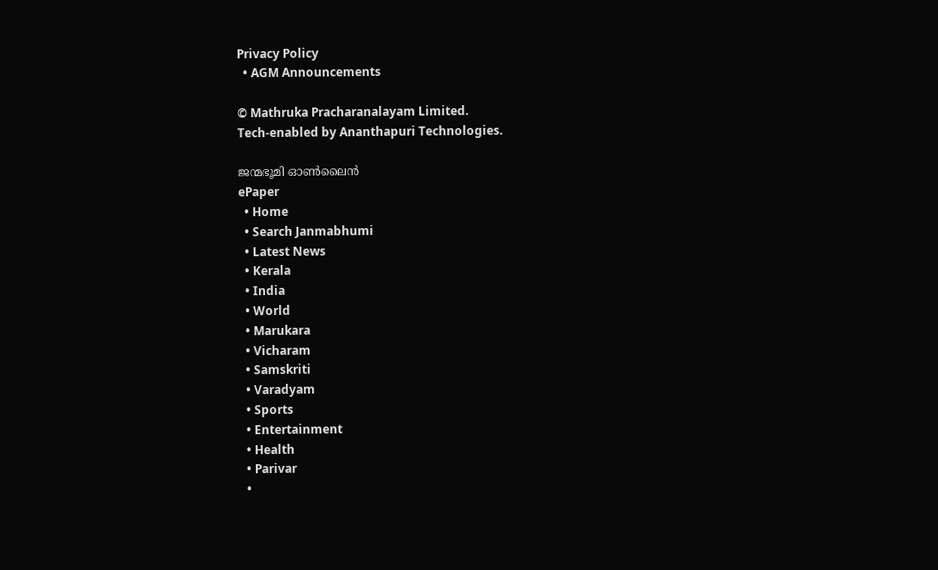Privacy Policy
  • AGM Announcements

© Mathruka Pracharanalayam Limited.
Tech-enabled by Ananthapuri Technologies.

ജന്മഭൂമി ഓണ്‍ലൈന്‍
ePaper
  • Home
  • Search Janmabhumi
  • Latest News
  • Kerala
  • India
  • World
  • Marukara
  • Vicharam
  • Samskriti
  • Varadyam
  • Sports
  • Entertainment
  • Health
  • Parivar
  •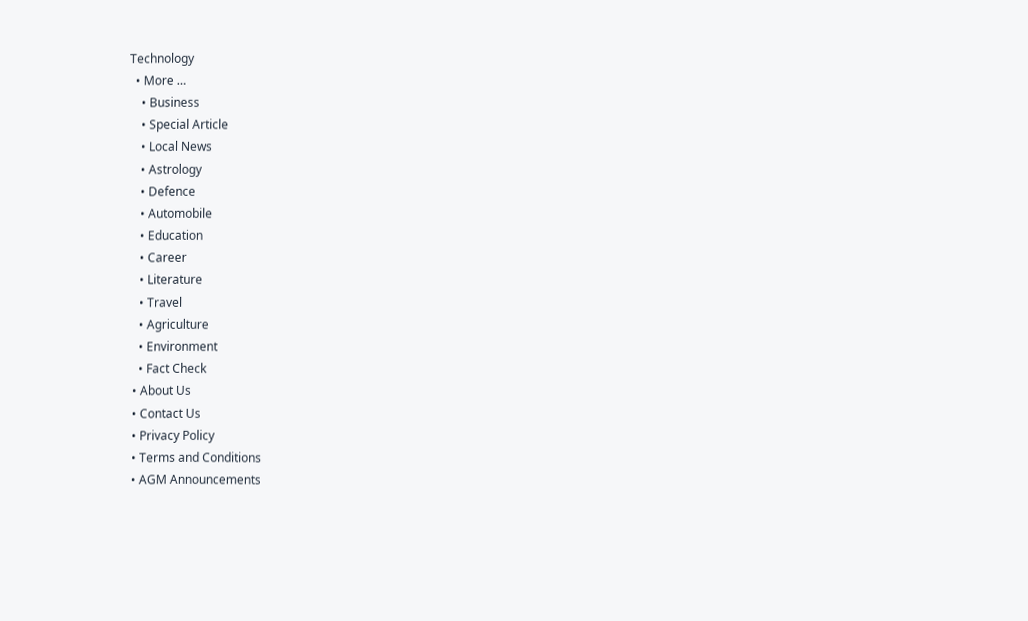Technology
  • More …
    • Business
    • Special Article
    • Local News
    • Astrology
    • Defence
    • Automobile
    • Education
    • Career
    • Literature
    • Travel
    • Agriculture
    • Environment
    • Fact Check
  • About Us
  • Contact Us
  • Privacy Policy
  • Terms and Conditions
  • AGM Announcements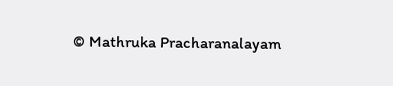© Mathruka Pracharanalayam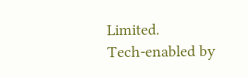Limited.
Tech-enabled by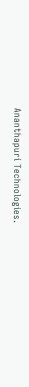Ananthapuri Technologies.